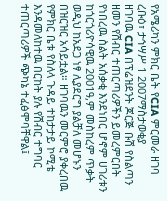የአሜሪካን ምክር ቤት የCIA ምርመራ ዘገባ
ረቡዕ፣ ታኅሣሥ 1 2007ማስታወቂያ
ዘገባዉ CIA በፕሬዝደንት ጆርጅ ቡሽ የስልጣን ዘመን የሽብር ተጠርጣሪዎችን ይመረምርበት የነበረዉ ስልት አሰቃቂ እንደነበር ሆኖም ሀገሪቱን ከጎርጎሪዮሳዊዉ 2001ዓ,ም መስከረም ጥቃት ወዲህ ከአደጋ ነፃ ሊያደርግ ያልቻለ መሆኑን በዝርዝር አሳይቷል። ዘገባዉን መርምሮ ያቀረበዉ የምክር ቤቱ የስለላ ጉዳይ ተከታታይ ኮሚቴ እንዳመለከተዉ በርከት ያሉ የሽብር ተግባር ተጠርጣሪዎች ጭካኔ ተፈፅሞባቸዋል፤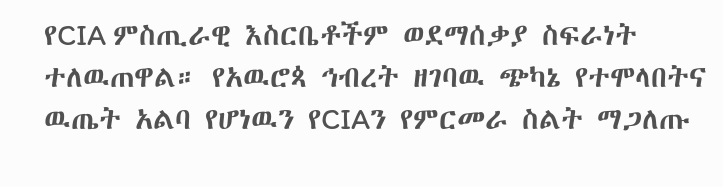የCIA ምስጢራዊ እስርቤቶችም ወደማሰቃያ ስፍራነት ተለዉጠዋል። የአዉሮጳ ኅብረት ዘገባዉ ጭካኔ የተሞላበትና ዉጤት አልባ የሆነዉን የCIAን የምርመራ ስልት ማጋለጡ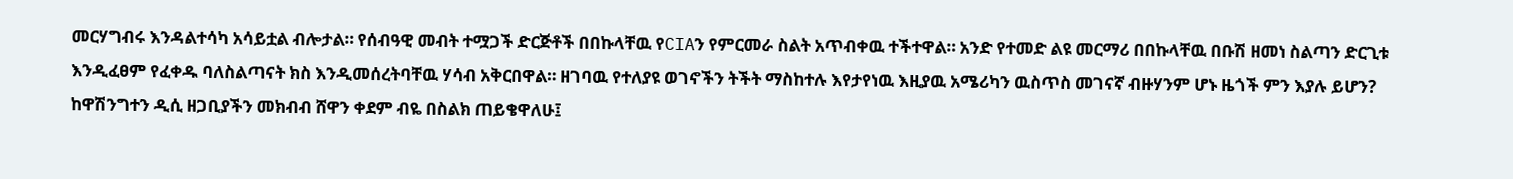መርሃግብሩ እንዳልተሳካ አሳይቷል ብሎታል። የሰብዓዊ መብት ተሟጋች ድርጅቶች በበኩላቸዉ የCIAን የምርመራ ስልት አጥብቀዉ ተችተዋል። አንድ የተመድ ልዩ መርማሪ በበኩላቸዉ በቡሽ ዘመነ ስልጣን ድርጊቱ እንዲፈፀም የፈቀዱ ባለስልጣናት ክስ እንዲመሰረትባቸዉ ሃሳብ አቅርበዋል። ዘገባዉ የተለያዩ ወገኖችን ትችት ማስከተሉ እየታየነዉ እዚያዉ አሜሪካን ዉስጥስ መገናኛ ብዙሃንም ሆኑ ዜጎች ምን እያሉ ይሆን? ከዋሽንግተን ዲሲ ዘጋቢያችን መክብብ ሸዋን ቀደም ብዬ በስልክ ጠይቄዋለሁ፤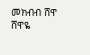መክብብ ሸዋ
ሸዋዬ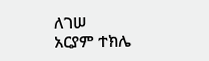ለገሠ
አርያም ተክሌ